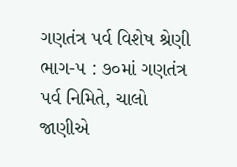ગણતંત્ર પર્વ વિશેષ શ્રેણી ભાગ-૫ : ૭૦માં ગણતંત્ર પર્વ નિમિતે, ચાલો જાણીએ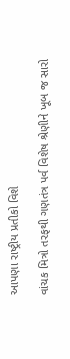આપણા રાષ્ટ્રીય પ્રતીકો વિશે

વાંચક મિત્રો તરફથી ગણતંત્ર પર્વ વિશેષ શ્રેણીને ખૂબ જ સારો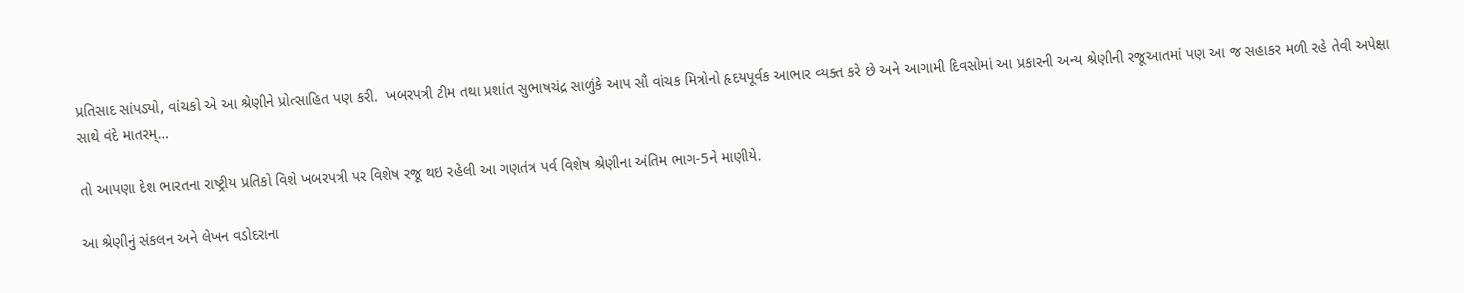પ્રતિસાદ સાંપડ્યો, વાંચકો એ આ શ્રેણીને પ્રોત્સાહિત પણ કરી.  ખબરપત્રી ટીમ તથા પ્રશાંત સુભાષચંદ્ર સાળુંકે આપ સૌ વાંચક મિત્રોનો હૃદયપૂર્વક આભાર વ્યક્ત કરે છે અને આગામી દિવસોમાં આ પ્રકારની અન્ય શ્રેણીની રજૂઆતમાં પણ આ જ સહાકર મળી રહે તેવી અપેક્ષા સાથે વંદે માતરમ્…

તો આપણા દેશ ભારતના રાષ્ટ્રીય પ્રતિકો વિશે ખબરપત્રી પર વિશેષ રજૂ થઇ રહેલી આ ગણતંત્ર પર્વ વિશેષ શ્રેણીના અંતિમ ભાગ-5ને માણીયે.

આ શ્રેણીનું સંકલન અને લેખન વડોદરાના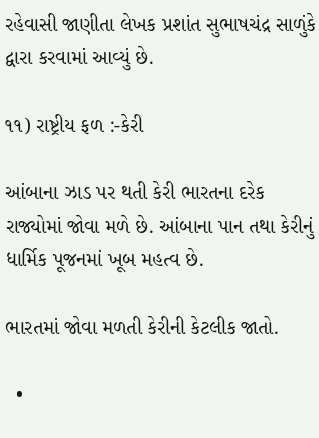રહેવાસી જાણીતા લેખક પ્રશાંત સુભાષચંદ્ર સાળુંકે દ્વારા કરવામાં આવ્યું છે.

૧૧) રાષ્ટ્રીય ફળ :-કેરી

આંબાના ઝાડ પર થતી કેરી ભારતના દરેક રાજ્યોમાં જોવા મળે છે. આંબાના પાન તથા કેરીનું ધાર્મિક પૂજનમાં ખૂબ મહત્વ છે.

ભારતમાં જોવા મળતી કેરીની કેટલીક જાતો.

  •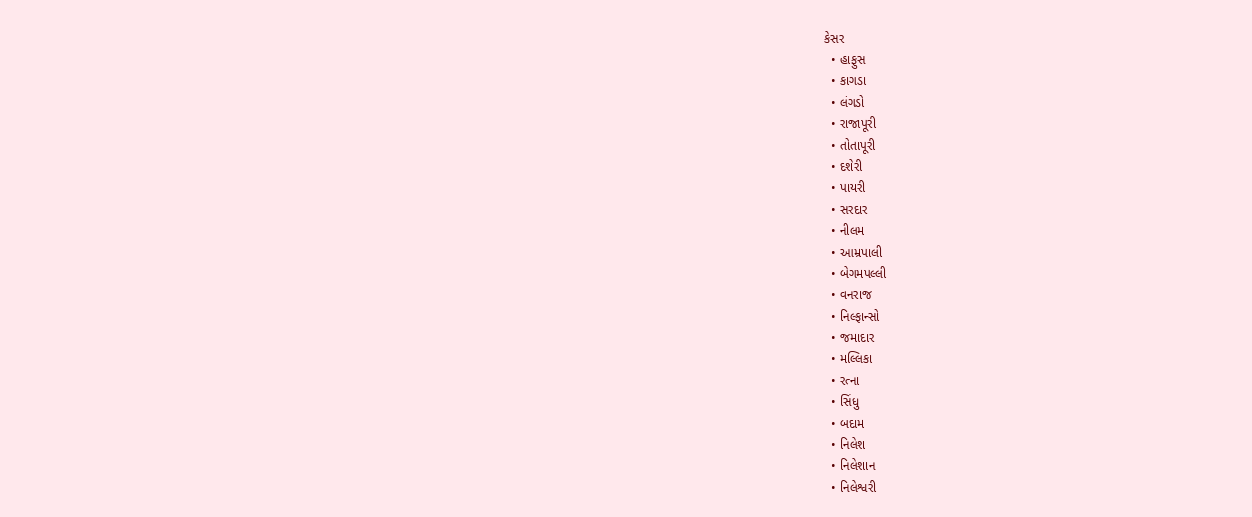કેસર
  • હાફુસ
  • કાગડા
  • લંગડો
  • રાજાપૂરી
  • તોતાપૂરી
  • દશેરી
  • પાયરી
  • સરદાર
  • નીલમ
  • આમ્રપાલી
  • બેગમપલ્લી
  • વનરાજ
  • નિલ્ફાન્સો
  • જમાદાર
  • મલ્લિકા
  • રત્ના
  • સિંધુ
  • બદામ
  • નિલેશ
  • નિલેશાન
  • નિલેશ્વરી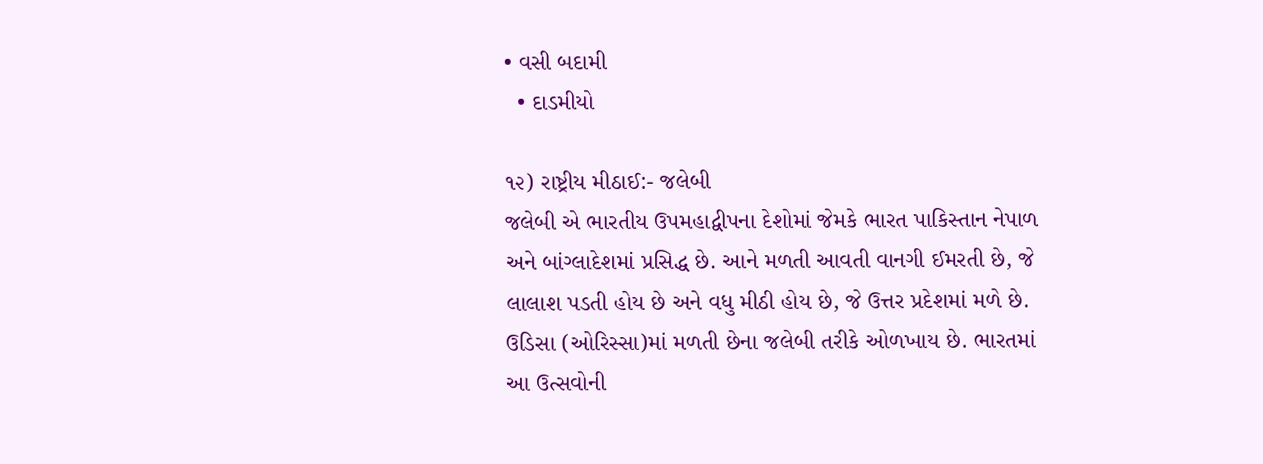• વસી બદામી
  • દાડમીયો

૧૨) રાષ્ટ્રીય મીઠાઈ:- જલેબી
જલેબી એ ભારતીય ઉપમહાદ્વીપના દેશોમાં જેમકે ભારત પાકિસ્તાન નેપાળ અને બાંગ્લાદેશમાં પ્રસિદ્ધ છે. આને મળતી આવતી વાનગી ઈમરતી છે, જે લાલાશ પડતી હોય છે અને વધુ મીઠી હોય છે, જે ઉત્તર પ્રદેશમાં મળે છે. ઉડિસા (ઓરિસ્સા)માં મળતી છેના જલેબી તરીકે ઓળખાય છે. ભારતમાં આ ઉત્સવોની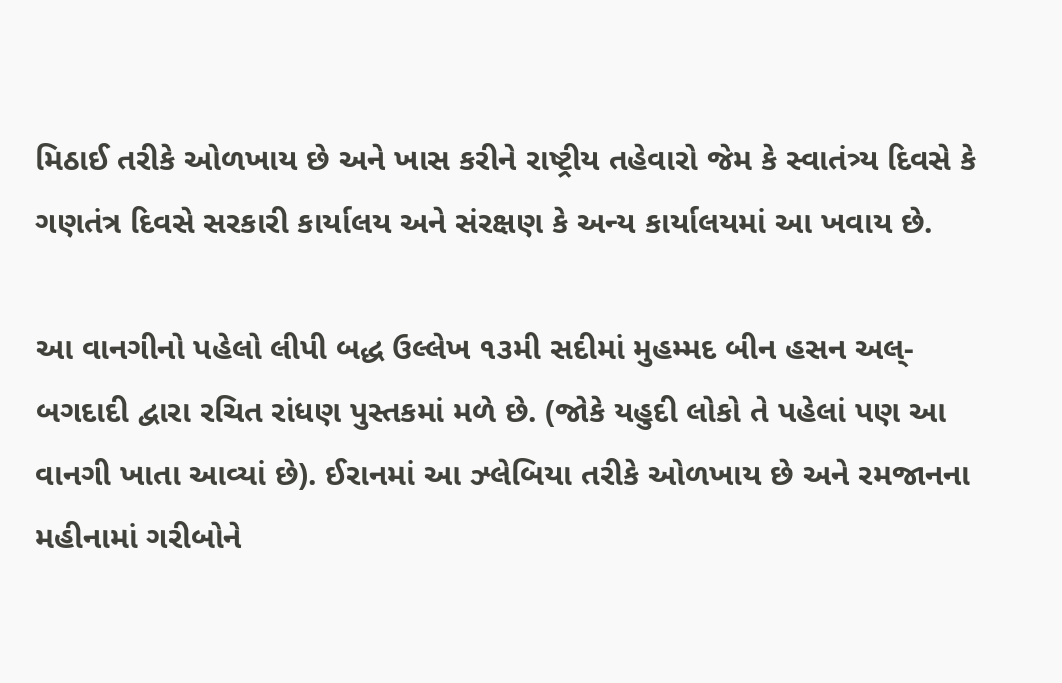મિઠાઈ તરીકે ઓળખાય છે અને ખાસ કરીને રાષ્ટ્રીય તહેવારો જેમ કે સ્વાતંત્ર્ય દિવસે કે ગણતંત્ર દિવસે સરકારી કાર્યાલય અને સંરક્ષણ કે અન્ય કાર્યાલયમાં આ ખવાય છે.

આ વાનગીનો પહેલો લીપી બદ્ધ ઉલ્લેખ ૧૩મી સદીમાં મુહમ્મદ બીન હસન અલ્-બગદાદી દ્વારા રચિત રાંધણ પુસ્તકમાં મળે છે. (જોકે યહુદી લોકો તે પહેલાં પણ આ વાનગી ખાતા આવ્યાં છે). ઈરાનમાં આ ઝ્લેબિયા તરીકે ઓળખાય છે અને રમજાનના મહીનામાં ગરીબોને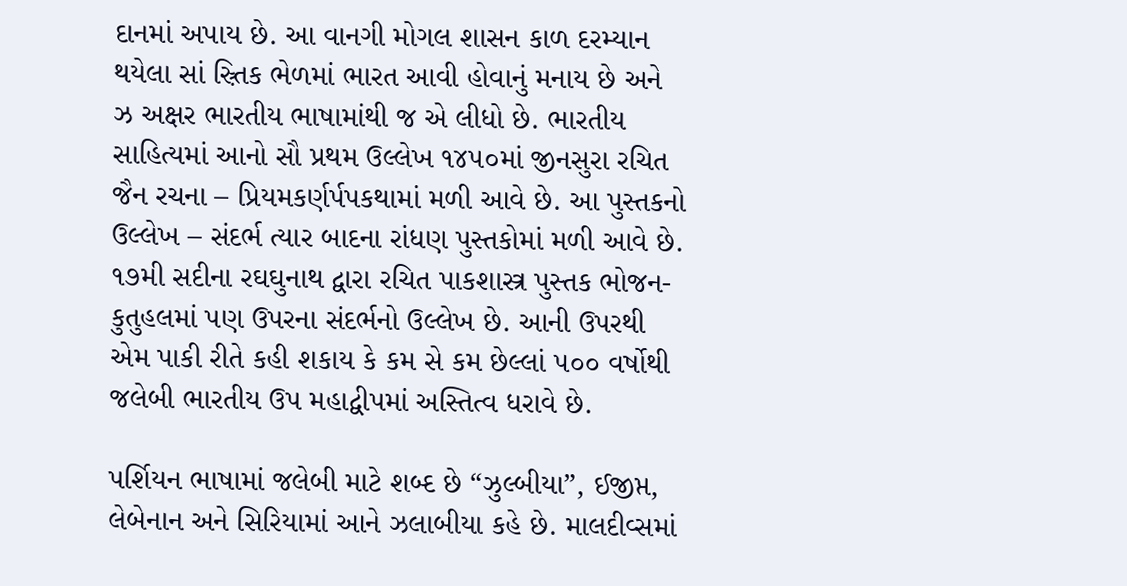દાનમાં અપાય છે. આ વાનગી મોગલ શાસન કાળ દરમ્યાન થયેલા સાં સ઼્ર્તિક ભેળમાં ભારત આવી હોવાનું મનાય છે અને ઝ અક્ષર ભારતીય ભાષામાંથી જ એ લીધો છે. ભારતીય સાહિત્યમાં આનો સૌ પ્રથમ ઉલ્લેખ ૧૪૫૦માં જીનસુરા રચિત જૈન રચના – પ્રિયમકર્ણર્પપકથામાં મળી આવે છે. આ પુસ્તકનો ઉલ્લેખ – સંદર્ભ ત્યાર બાદના રાંધણ પુસ્તકોમાં મળી આવે છે. ૧૭મી સદીના રઘઘુનાથ દ્વારા રચિત પાકશાસ્ત્ર પુસ્તક ભોજન-કુતુહલમાં પણ ઉપરના સંદર્ભનો ઉલ્લેખ છે. આની ઉપરથી એમ પાકી રીતે કહી શકાય કે કમ સે કમ છેલ્લાં ૫૦૦ વર્ષોથી જલેબી ભારતીય ઉપ મહાદ્વીપમાં અસ્તિત્વ ધરાવે છે.

પર્શિયન ભાષામાં જલેબી માટે શબ્દ છે “ઝુલ્બીયા”, ઈજીપ્ત, લેબેનાન અને સિરિયામાં આને ઝલાબીયા કહે છે. માલદીવ્સમાં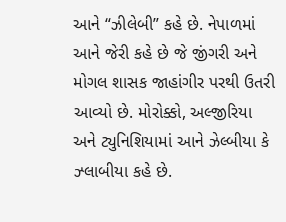આને “ઝીલેબી” કહે છે. નેપાળમાં આને જેરી કહે છે જે જીંગરી અને મોગલ શાસક જાહાંગીર પરથી ઉતરી આવ્યો છે. મોરોક્કો, અલ્જીરિયા અને ટ્યુનિશિયામાં આને ઝેલ્બીયા કે ઝ્લાબીયા કહે છે.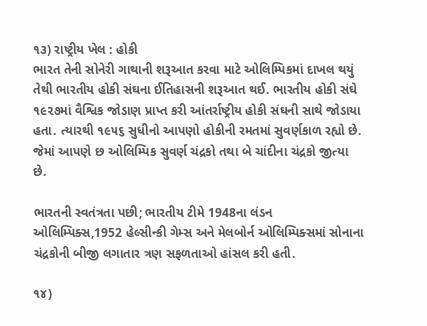૧૩) રાષ્ટ્રીય ખેલ : હોકી
ભારત તેની સોનેરી ગાથાની શરૂઆત કરવા માટે ઓલિમ્પિકમાં દાખલ થયું તેથી ભારતીય હોકી સંઘના ઈતિહાસની શરૂઆત થઈ. ભારતીય હોકી સંઘે ૧૯૨૭માં વૈશ્વિક જોડાણ પ્રાપ્ત કરી આંતર્રાષ્ટ્રીય હોકી સંઘની સાથે જોડાયા હતા. ત્યારથી ૧૯૫૬ સુધીનો આપણો હોકીની રમતમાં સુવર્ણકાળ રહ્યો છે. જેમાં આપણે છ ઓલિમ્પિક સુવર્ણ ચંદ્રકો તથા બે ચાંદીના ચંદ્રકો જીત્યા છે.

ભારતની સ્વતંત્રતા પછી; ભારતીય ટીમે 1948ના લંડન ઓલિમ્પિક્સ,1952 હેલ્સીન્કી ગેમ્સ અને મેલબોર્ન ઓલિમ્પિક્સમાં સોનાના ચંદ્રકોની બીજી લગાતાર ત્રણ સફળતાઓ હાંસલ કરી હતી.

૧૪)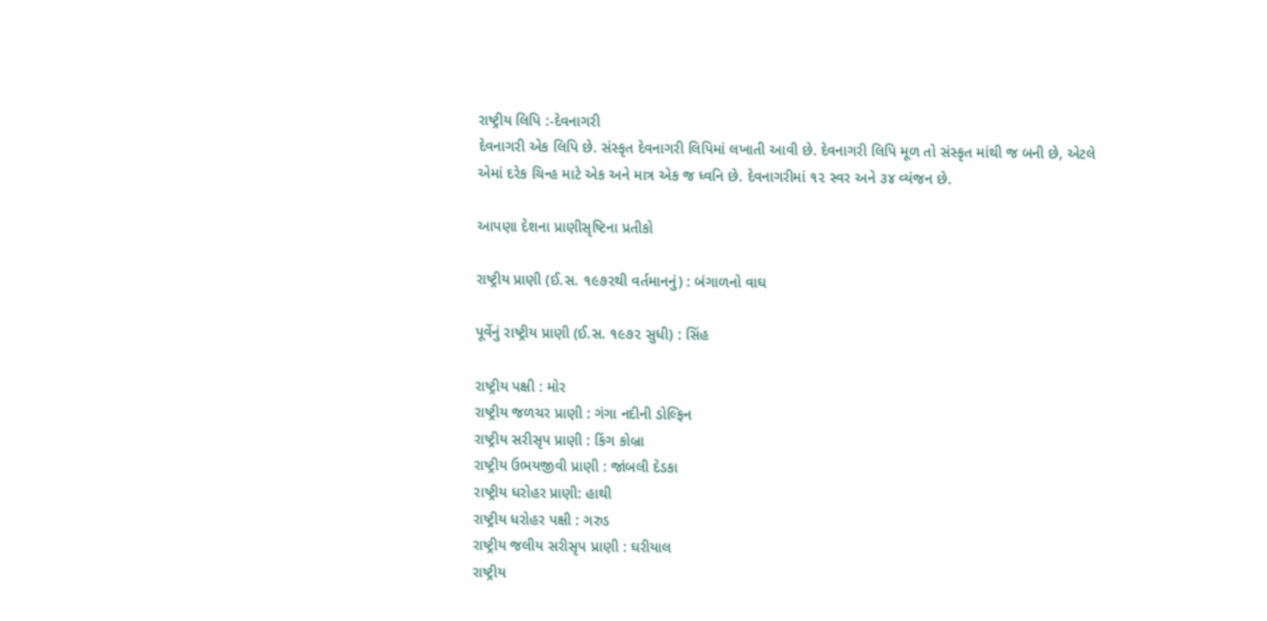રાષ્ટ્રીય લિપિ :-દેવનાગરી
દેવનાગરી એક લિપિ છે. સંસ્કૃત દેવનાગરી લિપિમાં લખાતી આવી છે. દેવનાગરી લિપિ મૂળ તો સંસ્કૃત માંથી જ બની છે, એટલે એમાં દરેક ચિન્હ માટે એક અને માત્ર એક જ ધ્વનિ છે. દેવનાગરીમાં ૧૨ સ્વર અને ૩૪ વ્યંજન છે.

આપણા દેશના પ્રાણીસૃષ્ટિના પ્રતીકો

રાષ્ટ્રીય પ્રાણી (ઈ.સ. ૧૯૭૨થી વર્તમાનનું) : બંગાળનો વાઘ

પૂર્વેનું રાષ્ટ્રીય પ્રાણી (ઈ.સ. ૧૯૭૨ સુધી) : સિંહ

રાષ્ટ્રીય પક્ષી : મોર
રાષ્ટ્રીય જળચર પ્રાણી : ગંગા નદીની ડોલ્ફિન
રાષ્ટ્રીય સરીસૃપ પ્રાણી : કિંગ કોબ્રા
રાષ્ટ્રીય ઉભયજીવી પ્રાણી : જાંબલી દેડકા
રાષ્ટ્રીય ધરોહર પ્રાણી: હાથી
રાષ્ટ્રીય ધરોહર પક્ષી : ગરુડ
રાષ્ટ્રીય જલીય સરીસૃપ પ્રાણી : ઘરીયાલ
રાષ્ટ્રીય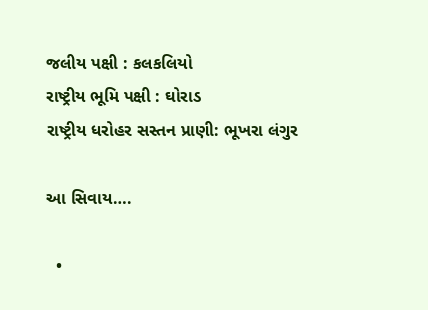જલીય પક્ષી : કલકલિયો
રાષ્ટ્રીય ભૂમિ પક્ષી : ઘોરાડ
રાષ્ટ્રીય ધરોહર સસ્તન પ્રાણી: ભૂખરા લંગુર

આ સિવાય….

  •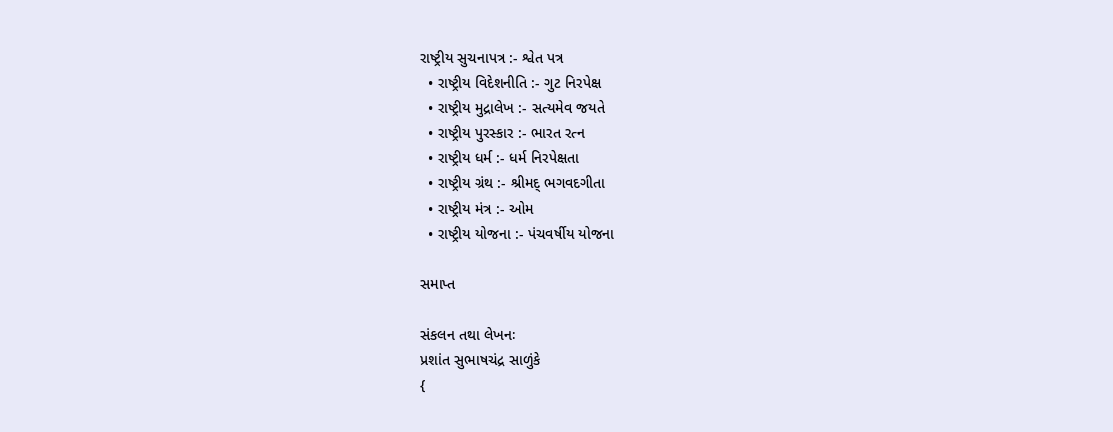રાષ્ટ્રીય સુચનાપત્ર :- શ્વેત પત્ર
  • રાષ્ટ્રીય વિદેશનીતિ :- ગુટ નિરપેક્ષ
  • રાષ્ટ્રીય મુદ્રાલેખ :- સત્યમેવ જયતે
  • રાષ્ટ્રીય પુરસ્કાર :- ભારત રત્ન
  • રાષ્ટ્રીય ધર્મ :- ધર્મ નિરપેક્ષતા
  • રાષ્ટ્રીય ગ્રંથ :- શ્રીમદ્ ભગવદગીતા
  • રાષ્ટ્રીય મંત્ર :- ઓમ
  • રાષ્ટ્રીય યોજના :- પંચવર્ષીય યોજના

સમાપ્ત

સંકલન તથા લેખનઃ
પ્રશાંત સુભાષચંદ્ર સાળુંકે
{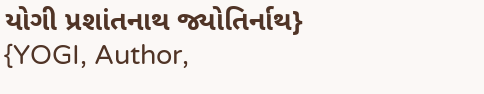યોગી પ્રશાંતનાથ જ્યોતિર્નાથ}
{YOGI, Author,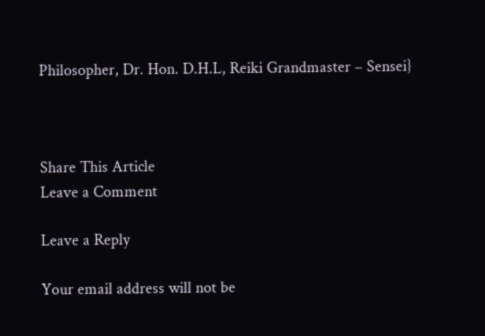Philosopher, Dr. Hon. D.H.L, Reiki Grandmaster – Sensei}



Share This Article
Leave a Comment

Leave a Reply

Your email address will not be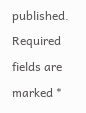published. Required fields are marked *